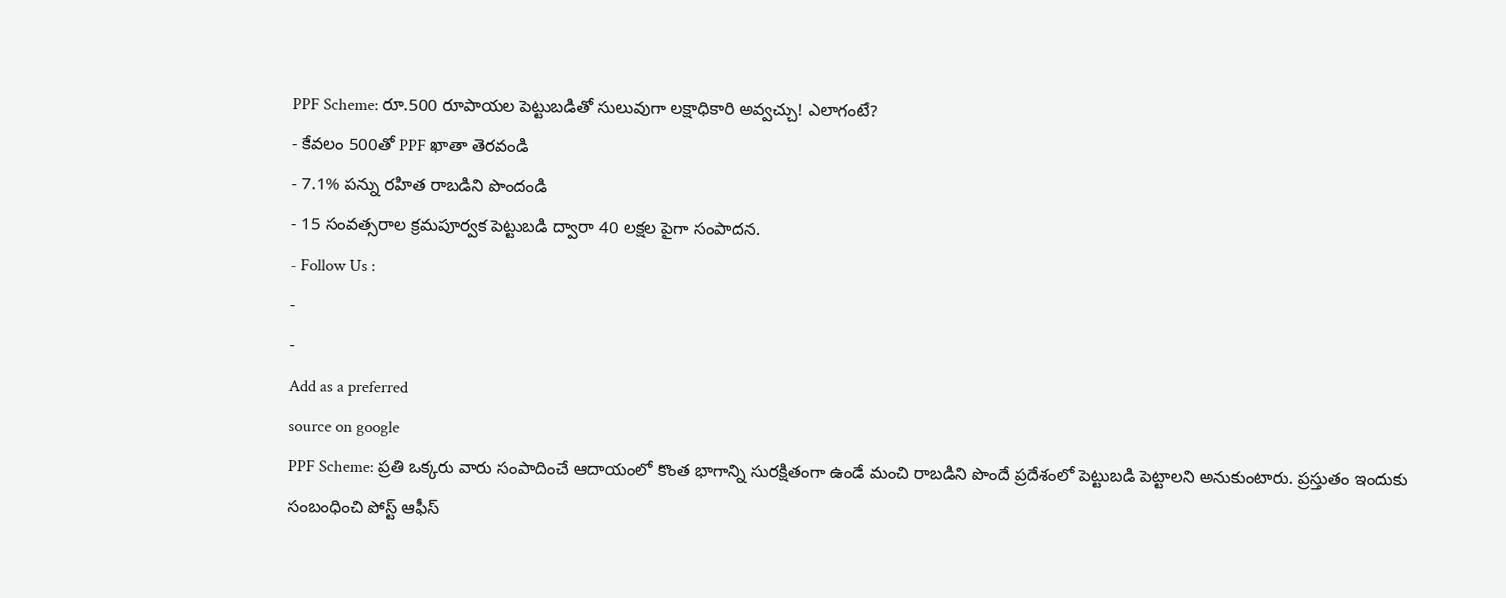PPF Scheme: రూ.500 రూపాయల పెట్టుబడితో సులువుగా లక్షాధికారి అవ్వచ్చు! ఎలాగంటే?
- కేవలం 500తో PPF ఖాతా తెరవండి
- 7.1% పన్ను రహిత రాబడిని పొందండి
- 15 సంవత్సరాల క్రమపూర్వక పెట్టుబడి ద్వారా 40 లక్షల పైగా సంపాదన.
- Follow Us :
-
-
Add as a preferred
source on google
PPF Scheme: ప్రతి ఒక్కరు వారు సంపాదించే ఆదాయంలో కొంత భాగాన్ని సురక్షితంగా ఉండే మంచి రాబడిని పొందే ప్రదేశంలో పెట్టుబడి పెట్టాలని అనుకుంటారు. ప్రస్తుతం ఇందుకు సంబంధించి పోస్ట్ ఆఫీస్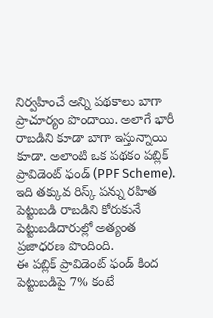నిర్వహించే అన్ని పథకాలు బాగా ప్రాచూర్యం పొందాయి. అలాగే భారీ రాబడిని కూడా బాగా ఇస్తున్నాయి కూడా. అలాంటి ఒక పథకం పబ్లిక్ ప్రావిడెంట్ ఫండ్ (PPF Scheme). ఇది తక్కువ రిస్క్ పన్ను రహిత పెట్టుబడి రాబడిని కోరుకునే పెట్టుబడిదారుల్లో అత్యంత ప్రజాధరణ పొందింది.
ఈ పబ్లిక్ ప్రావిడెంట్ ఫండ్ కింద పెట్టుబడిపై 7% కంటే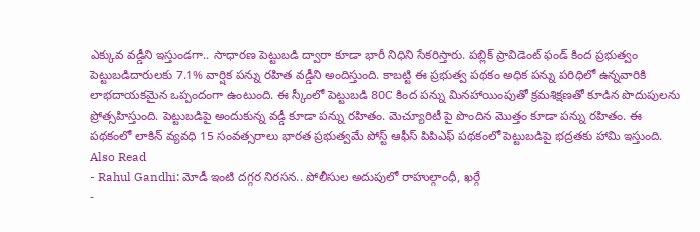ఎక్కువ వడ్డీని ఇస్తుండగా.. సాధారణ పెట్టుబడి ద్వారా కూడా భారీ నిధిని సేకరిస్తారు. పబ్లిక్ ప్రావిడెంట్ ఫండ్ కింద ప్రభుత్వం పెట్టుబడిదారులకు 7.1% వార్షిక పన్ను రహిత వడ్డీని అందిస్తుంది. కాబట్టి ఈ ప్రభుత్వ పథకం అధిక పన్ను పరిధిలో ఉన్నవారికి లాభదాయకమైన ఒప్పందంగా ఉంటుంది. ఈ స్కీంలో పెట్టుబడి 80C కింద పన్ను మినహాయింపుతో క్రమశిక్షణతో కూడిన పొదుపులను ప్రోత్సహిస్తుంది. పెట్టుబడిపై అందుకున్న వడ్డీ కూడా పన్ను రహితం. మెచ్యూరిటీ పై పొందిన మొత్తం కూడా పన్ను రహితం. ఈ పథకంలో లాకిన్ వ్యవధి 15 సంవత్సరాలు భారత ప్రభుత్వమే పోస్ట్ ఆఫీస్ పిపిఎఫ్ పథకంలో పెట్టుబడిపై భద్రతకు హామి ఇస్తుంది.
Also Read
- Rahul Gandhi: మోడీ ఇంటి దగ్గర నిరసన.. పోలీసుల అదుపులో రాహుల్గాంధీ, ఖర్గే
-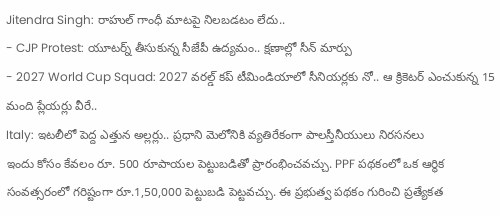Jitendra Singh: రాహుల్ గాంధీ మాటపై నిలబడటం లేదు..
- CJP Protest: యూటర్న్ తీసుకున్న సీజేపీ ఉద్యమం.. క్షణాల్లో సీన్ మార్పు
- 2027 World Cup Squad: 2027 వరల్డ్ కప్ టీమిండియాలో సీనియర్లకు నో.. ఆ క్రికెటర్ ఎంచుకున్న 15 మంది ప్లేయర్లు వీరే..
Italy: ఇటలీలో పెద్ద ఎత్తున అల్లర్లు.. ప్రధాని మెలోనికి వ్యతిరేకంగా పాలస్తీనీయులు నిరసనలు
ఇందు కోసం కేవలం రూ. 500 రూపాయల పెట్టుబడితో ప్రారంభించవచ్చు. PPF పథకంలో ఒక ఆర్థిక సంవత్సరంలో గరిష్టంగా రూ.1,50,000 పెట్టుబడి పెట్టవచ్చు. ఈ ప్రభుత్వ పథకం గురించి ప్రత్యేకత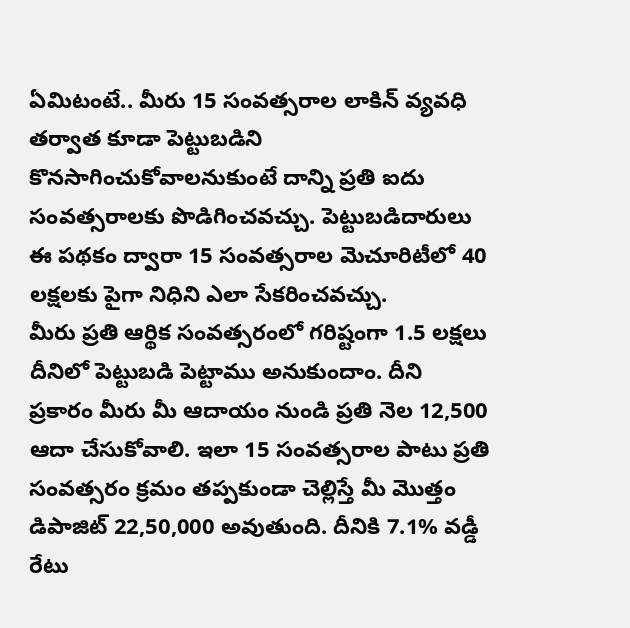ఏమిటంటే.. మీరు 15 సంవత్సరాల లాకిన్ వ్యవధి తర్వాత కూడా పెట్టుబడిని కొనసాగించుకోవాలనుకుంటే దాన్ని ప్రతి ఐదు సంవత్సరాలకు పొడిగించవచ్చు. పెట్టుబడిదారులు ఈ పథకం ద్వారా 15 సంవత్సరాల మెచూరిటీలో 40 లక్షలకు పైగా నిధిని ఎలా సేకరించవచ్చు.
మీరు ప్రతి ఆర్థిక సంవత్సరంలో గరిష్టంగా 1.5 లక్షలు దీనిలో పెట్టుబడి పెట్టాము అనుకుందాం. దీని ప్రకారం మీరు మీ ఆదాయం నుండి ప్రతి నెల 12,500 ఆదా చేసుకోవాలి. ఇలా 15 సంవత్సరాల పాటు ప్రతి సంవత్సరం క్రమం తప్పకుండా చెల్లిస్తే మీ మొత్తం డిపాజిట్ 22,50,000 అవుతుంది. దీనికి 7.1% వడ్డీ రేటు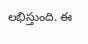లభిస్తుంది. ఈ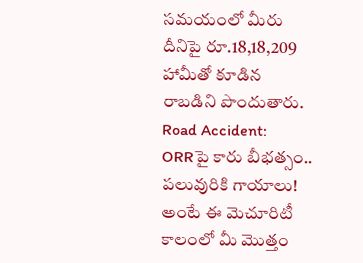సమయంలో మీరు దీనిపై రూ.18,18,209 హామీతో కూడిన రాబడిని పొందుతారు.
Road Accident: ORRపై కారు బీభత్సం.. పలువురికి గాయాలు!
అంటే ఈ మెచూరిటీ కాలంలో మీ మొత్తం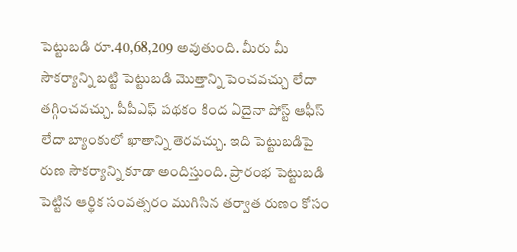పెట్టుబడి రూ.40,68,209 అవుతుంది. మీరు మీ సౌకర్యాన్ని బట్టి పెట్టుబడి మొత్తాన్ని పెంచవచ్చు లేదా తగ్గించవచ్చు. పీపీఎఫ్ పథకం కింద ఏదైనా పోస్ట్ ఆఫీస్ లేదా బ్యాంకులో ఖాతాన్ని తెరవచ్చు. ఇది పెట్టుబడిపై రుణ సౌకర్యాన్ని కూడా అందిస్తుంది. ప్రారంభ పెట్టుబడి పెట్టిన ఆర్థిక సంవత్సరం ముగిసిన తర్వాత రుణం కోసం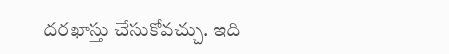దరఖాస్తు చేసుకోవచ్చు. ఇది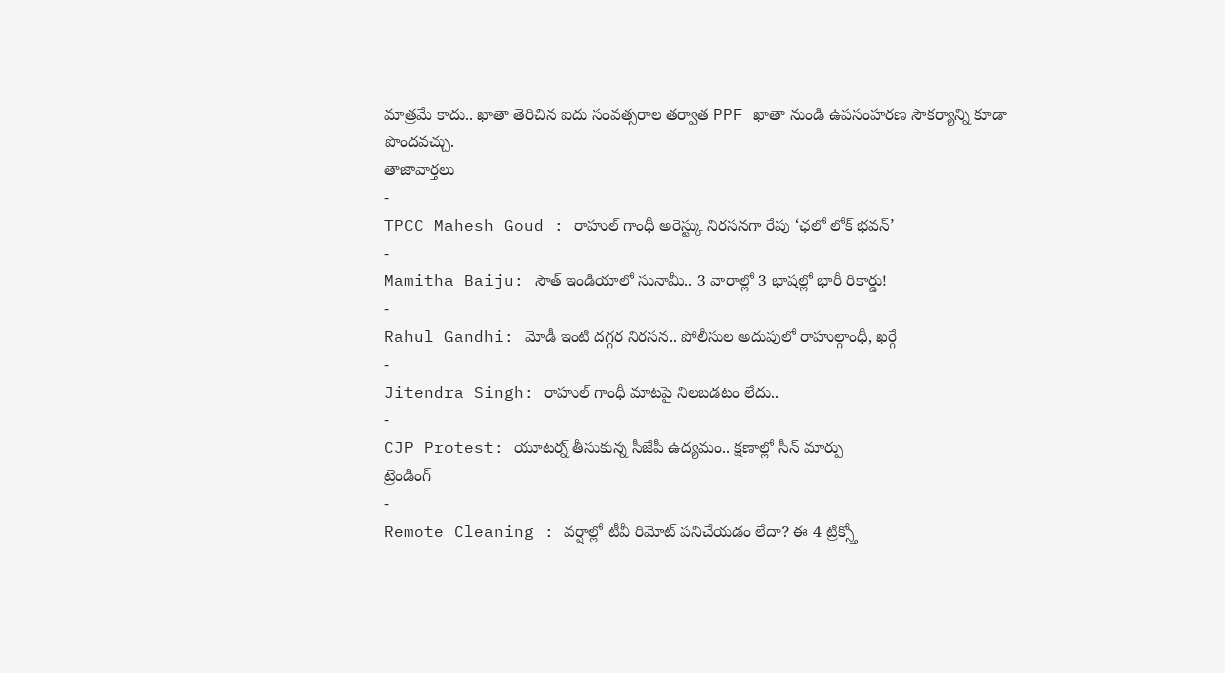మాత్రమే కాదు.. ఖాతా తెరిచిన ఐదు సంవత్సరాల తర్వాత PPF ఖాతా నుండి ఉపసంహరణ సౌకర్యాన్ని కూడా పొందవచ్చు.
తాజావార్తలు
-
TPCC Mahesh Goud : రాహుల్ గాంధీ అరెస్ట్కు నిరసనగా రేపు ‘ఛలో లోక్ భవన్’
-
Mamitha Baiju: సౌత్ ఇండియాలో సునామీ.. 3 వారాల్లో 3 భాషల్లో భారీ రికార్డు!
-
Rahul Gandhi: మోడీ ఇంటి దగ్గర నిరసన.. పోలీసుల అదుపులో రాహుల్గాంధీ, ఖర్గే
-
Jitendra Singh: రాహుల్ గాంధీ మాటపై నిలబడటం లేదు..
-
CJP Protest: యూటర్న్ తీసుకున్న సీజేపీ ఉద్యమం.. క్షణాల్లో సీన్ మార్పు
ట్రెండింగ్
-
Remote Cleaning : వర్షాల్లో టీవీ రిమోట్ పనిచేయడం లేదా? ఈ 4 ట్రిక్స్తో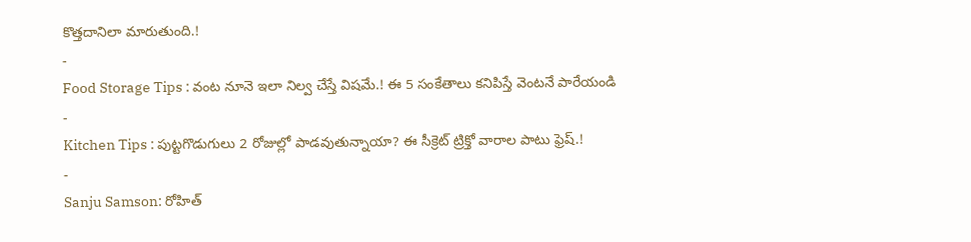కొత్తదానిలా మారుతుంది.!
-
Food Storage Tips : వంట నూనె ఇలా నిల్వ చేస్తే విషమే.! ఈ 5 సంకేతాలు కనిపిస్తే వెంటనే పారేయండి
-
Kitchen Tips : పుట్టగొడుగులు 2 రోజుల్లో పాడవుతున్నాయా? ఈ సీక్రెట్ ట్రిక్తో వారాల పాటు ఫ్రెష్.!
-
Sanju Samson: రోహిత్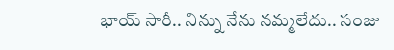భాయ్ సారీ.. నిన్ను నేను నమ్మలేదు.. సంజు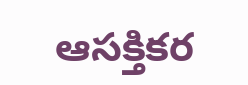ఆసక్తికర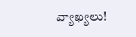వ్యాఖ్యలు!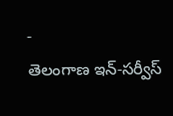-
తెలంగాణ ఇన్-సర్వీస్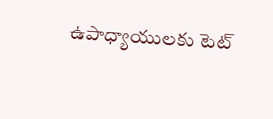ఉపాధ్యాయులకు టెట్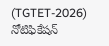(TGTET-2026) నోటిఫికేషన్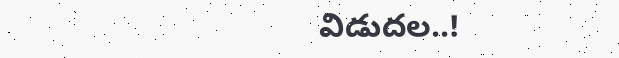విడుదల..!